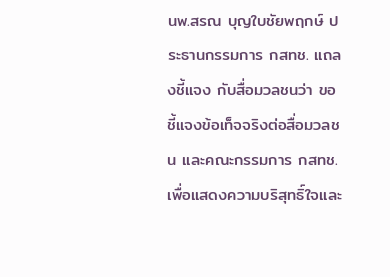นพ.สรณ บุญใบชัยพฤกษ์ ประธานกรรมการ กสทช. แถลงชี้แจง กับสื่อมวลชนว่า ขอชี้แจงข้อเท็จจริงต่อสื่อมวลชน และคณะกรรมการ กสทช. เพื่อแสดงความบริสุทธิ์ใจและ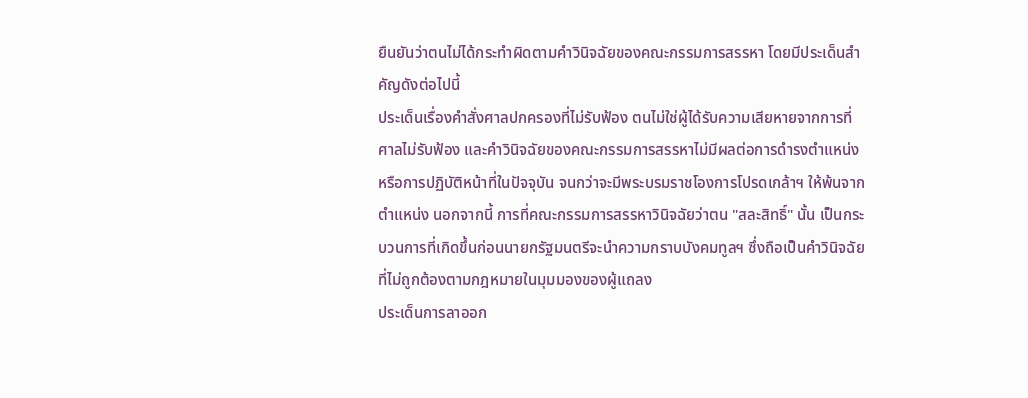ยืนยันว่าตนไม่ได้กระทำผิดตามคำวินิจฉัยของคณะกรรมการสรรหา โดยมีประเด็นสำคัญดังต่อไปนี้
ประเด็นเรื่องคำสั่งศาลปกครองที่ไม่รับฟ้อง ตนไม่ใช่ผู้ได้รับความเสียหายจากการที่ศาลไม่รับฟ้อง และคำวินิจฉัยของคณะกรรมการสรรหาไม่มีผลต่อการดำรงตำแหน่งหรือการปฏิบัติหน้าที่ในปัจจุบัน จนกว่าจะมีพระบรมราชโองการโปรดเกล้าฯ ให้พ้นจากตำแหน่ง นอกจากนี้ การที่คณะกรรมการสรรหาวินิจฉัยว่าตน "สละสิทธิ์" นั้น เป็นกระบวนการที่เกิดขึ้นก่อนนายกรัฐมนตรีจะนำความกราบบังคมทูลฯ ซึ่งถือเป็นคำวินิจฉัยที่ไม่ถูกต้องตามกฎหมายในมุมมองของผู้แถลง
ประเด็นการลาออก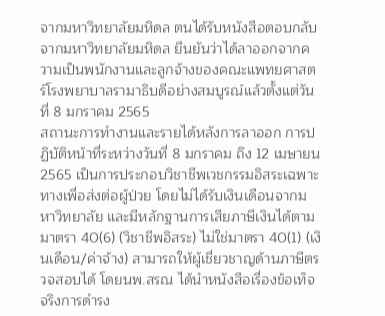จากมหาวิทยาลัยมหิดล ตนได้รับหนังสือตอบกลับจากมหาวิทยาลัยมหิดล ยืนยันว่าได้ลาออกจากความเป็นพนักงานและลูกจ้างของคณะแพทยศาสตร์โรงพยาบาลรามาธิบดีอย่างสมบูรณ์แล้วตั้งแต่วันที่ 8 มกราคม 2565
สถานะการทำงานและรายได้หลังการลาออก การปฏิบัติหน้าที่ระหว่างวันที่ 8 มกราคม ถึง 12 เมษายน 2565 เป็นการประกอบวิชาชีพเวชกรรมอิสระเฉพาะทางเพื่อส่งต่อผู้ป่วย โดยไม่ได้รับเงินเดือนจากมหาวิทยาลัย และมีหลักฐานการเสียภาษีเงินได้ตามมาตรา 40(6) (วิชาชีพอิสระ) ไม่ใช่มาตรา 40(1) (เงินเดือน/ค่าจ้าง) สามารถให้ผู้เชี่ยวชาญด้านภาษีตรวจสอบได้ โดยนพ.สรณ ได้นำหนังสือเรื่องข้อเท็จจริงการดำรง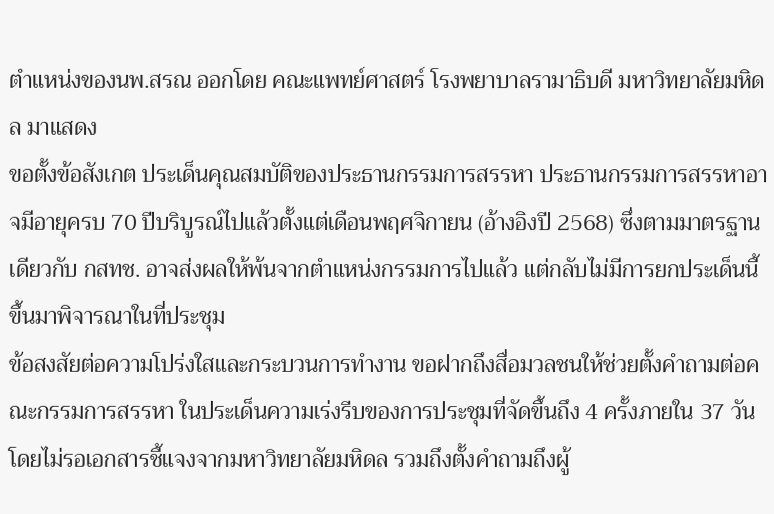ตำแหน่งของนพ.สรณ ออกโดย คณะแพทย์ศาสตร์ โรงพยาบาลรามาธิบดี มหาวิทยาลัยมหิดล มาแสดง
ขอตั้งข้อสังเกต ประเด็นคุณสมบัติของประธานกรรมการสรรหา ประธานกรรมการสรรหาอาจมีอายุครบ 70 ปีบริบูรณ์ไปแล้วตั้งแต่เดือนพฤศจิกายน (อ้างอิงปี 2568) ซึ่งตามมาตรฐานเดียวกับ กสทช. อาจส่งผลให้พ้นจากตำแหน่งกรรมการไปแล้ว แต่กลับไม่มีการยกประเด็นนี้ขึ้นมาพิจารณาในที่ประชุม
ข้อสงสัยต่อความโปร่งใสและกระบวนการทำงาน ขอฝากถึงสื่อมวลชนให้ช่วยตั้งคำถามต่อคณะกรรมการสรรหา ในประเด็นความเร่งรีบของการประชุมที่จัดขึ้นถึง 4 ครั้งภายใน 37 วัน โดยไม่รอเอกสารชี้แจงจากมหาวิทยาลัยมหิดล รวมถึงตั้งคำถามถึงผู้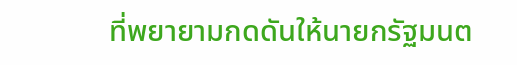ที่พยายามกดดันให้นายกรัฐมนต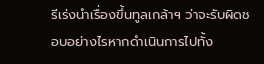รีเร่งนำเรื่องขึ้นทูลเกล้าฯ ว่าจะรับผิดชอบอย่างไรหากดำเนินการไปทั้ง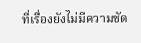ที่เรื่องยังไม่มีความชัด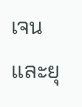เจนและยุ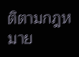ติตามกฎหมาย